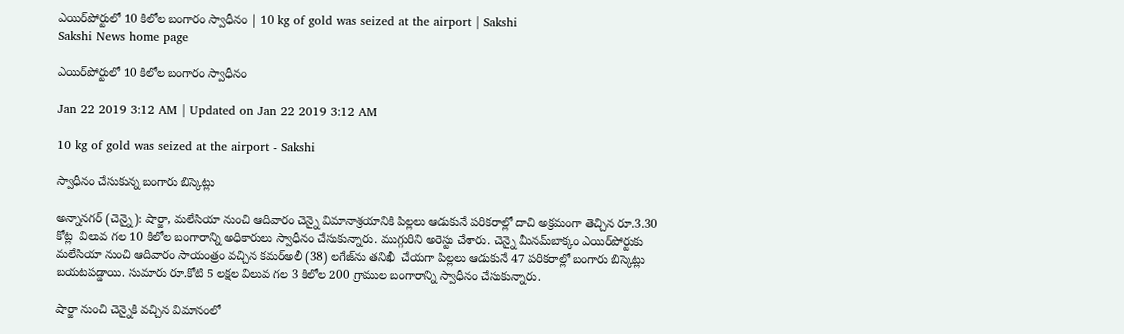ఎయిర్‌పోర్టులో 10 కిలోల బంగారం స్వాధీనం | 10 kg of gold was seized at the airport | Sakshi
Sakshi News home page

ఎయిర్‌పోర్టులో 10 కిలోల బంగారం స్వాధీనం

Jan 22 2019 3:12 AM | Updated on Jan 22 2019 3:12 AM

10 kg of gold was seized at the airport - Sakshi

స్వాధీనం చేసుకున్న బంగారు బిస్కెట్లు

అన్నానగర్‌ (చెన్నై): షార్జా, మలేసియా నుంచి ఆదివారం చెన్నై విమానాశ్రయానికి పిల్లలు ఆడుకునే పరికరాల్లో దాచి అక్రమంగా తెచ్చిన రూ.3.30 కోట్ల  విలువ గల 10 కిలోల బంగారాన్ని అధికారులు స్వాధీనం చేసుకున్నారు. ముగ్గురిని అరెస్టు చేశారు. చెన్నై మీనమ్‌బాక్కం ఎయిర్‌పోర్టుకు మలేసియా నుంచి ఆదివారం సాయంత్రం వచ్చిన కమర్‌అలీ (38) లగేజ్‌ను తనిఖీ  చేయగా పిల్లలు ఆడుకునే 47 పరికరాల్లో బంగారు బిస్కెట్లు బయటపడ్డాయి. సుమారు రూ.కోటి 5 లక్షల విలువ గల 3 కిలోల 200 గ్రాముల బంగారాన్ని స్వాధీనం చేసుకున్నారు.

షార్జా నుంచి చెన్నైకి వచ్చిన విమానంలో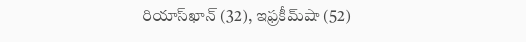రియాస్‌ఖాన్‌ (32), ఇఫ్రకీమ్‌షా (52)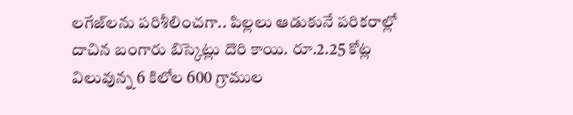లగేజ్‌లను పరిశీలించగా.. పిల్లలు ఆడుకునే పరికరాల్లో దాచిన బంగారు బిస్కెట్లు దొరి కాయి. రూ.2.25 కోట్ల విలువున్న 6 కిలోల 600 గ్రాముల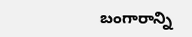బంగారాన్ని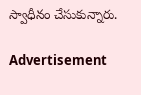స్వాధీనం చేసుకున్నారు.

Advertisement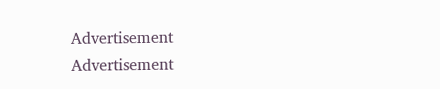Advertisement
Advertisement